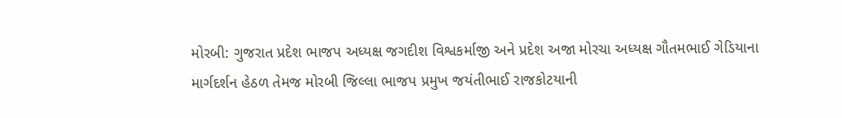મોરબી: ગુજરાત પ્રદેશ ભાજપ અધ્યક્ષ જગદીશ વિશ્વકર્માજી અને પ્રદેશ અજા મોરચા અધ્યક્ષ ગૌતમભાઈ ગેડિયાના માર્ગદર્શન હેઠળ તેમજ મોરબી જિલ્લા ભાજપ પ્રમુખ જયંતીભાઈ રાજકોટયાની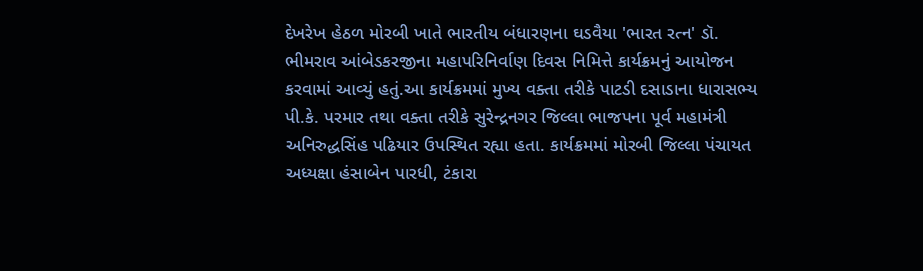દેખરેખ હેઠળ મોરબી ખાતે ભારતીય બંધારણના ઘડવૈયા 'ભારત રત્ન' ડૉ. ભીમરાવ આંબેડકરજીના મહાપરિનિર્વાણ દિવસ નિમિત્તે કાર્યક્રમનું આયોજન કરવામાં આવ્યું હતું.આ કાર્યક્રમમાં મુખ્ય વક્તા તરીકે પાટડી દસાડાના ધારાસભ્ય પી.કે. પરમાર તથા વક્તા તરીકે સુરેન્દ્રનગર જિલ્લા ભાજપના પૂર્વ મહામંત્રી અનિરુદ્ધસિંહ પઢિયાર ઉપસ્થિત રહ્યા હતા. કાર્યક્રમમાં મોરબી જિલ્લા પંચાયત અધ્યક્ષા હંસાબેન પારધી, ટંકારા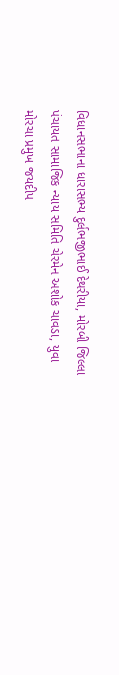વિધાનસભાના ધારાસભ્ય દુર્લભજીભાઈ દેથરીયા, મોરબી જિલ્લા પંચાયત સામાજિક ન્યાય સમિતિ ચેરમેન અશોક ચાવડા, યુવા મોરચા પ્રમુખ જયદીપ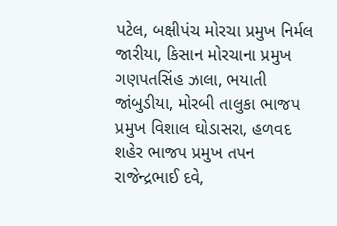પટેલ, બક્ષીપંચ મોરચા પ્રમુખ નિર્મલ જારીયા, કિસાન મોરચાના પ્રમુખ ગણપતસિંહ ઝાલા, ભયાતી જાંબુડીયા, મોરબી તાલુકા ભાજપ પ્રમુખ વિશાલ ઘોડાસરા, હળવદ શહેર ભાજપ પ્રમુખ તપન રાજેન્દ્રભાઈ દવે,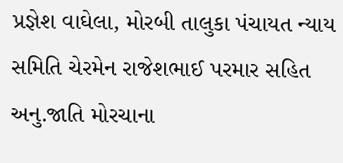પ્રજ્ઞેશ વાઘેલા, મોરબી તાલુકા પંચાયત ન્યાય સમિતિ ચેરમેન રાજેશભાઈ પરમાર સહિત અનુ.જાતિ મોરચાના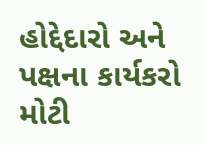હોદ્દેદારો અને પક્ષના કાર્યકરો મોટી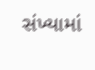સંખ્યામાં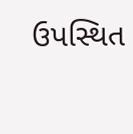ઉપસ્થિત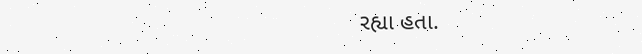રહ્યા હતા.